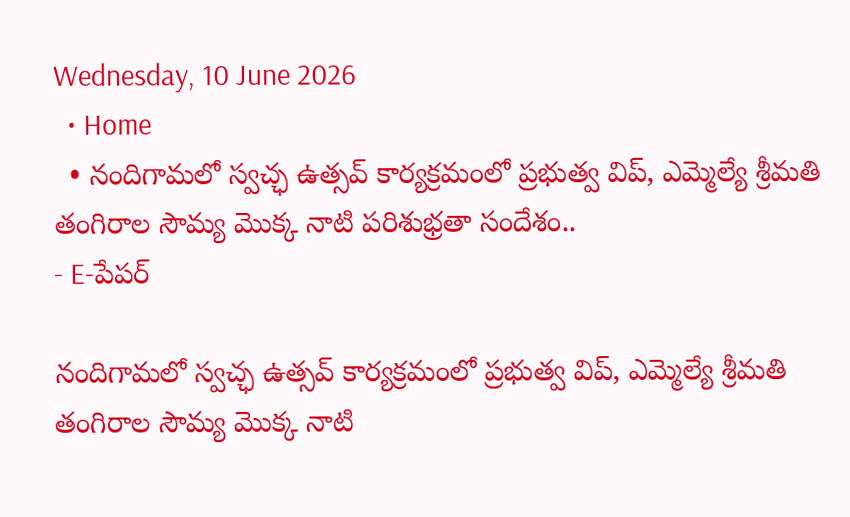Wednesday, 10 June 2026
  • Home
  • నందిగామలో స్వచ్ఛ ఉత్సవ్ కార్యక్రమంలో ప్రభుత్వ విప్, ఎమ్మెల్యే శ్రీమతి తంగిరాల సౌమ్య మొక్క నాటి పరిశుభ్రతా సందేశం..
- E-పేపర్

నందిగామలో స్వచ్ఛ ఉత్సవ్ కార్యక్రమంలో ప్రభుత్వ విప్, ఎమ్మెల్యే శ్రీమతి తంగిరాల సౌమ్య మొక్క నాటి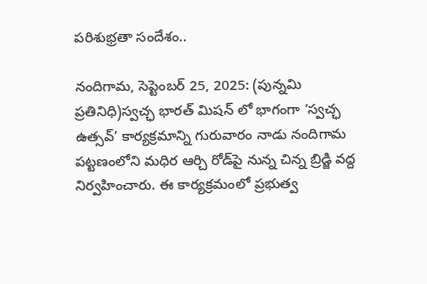పరిశుభ్రతా సందేశం..

నందిగామ, సెప్టెంబర్ 25, 2025: (పున్నమి ప్రతినిధి)స్వచ్ఛ భారత్ మిషన్ లో భాగంగా ‘స్వచ్ఛ ఉత్సవ్’ కార్యక్రమాన్ని గురువారం నాడు నందిగామ పట్టణంలోని మధిర ఆర్చి రోడ్‌పై నున్న చిన్న బ్రిడ్జి వద్ద నిర్వహించారు. ఈ కార్యక్రమంలో ప్రభుత్వ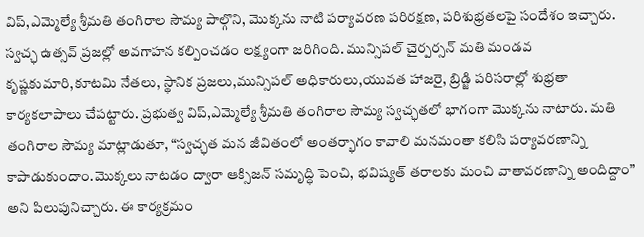విప్,ఎమ్మెల్యే శ్రీమతి తంగిరాల సౌమ్య పాల్గొని, మొక్కను నాటి పర్యావరణ పరిరక్షణ, పరిశుభ్రతలపై సందేశం ఇచ్చారు. స్వచ్ఛ ఉత్సవ్ ప్రజల్లో అవగాహన కల్పించడం లక్ష్యంగా జరిగింది. మున్సిపల్ చైర్పర్సన్ మతి మండవ కృష్ణకుమారి,కూటమి నేతలు, స్థానిక ప్రజలు,మున్సిపల్ అధికారులు,యువత హాజరై, బ్రిడ్జి పరిసరాల్లో శుభ్రతా కార్యకలాపాలు చేపట్టారు. ప్రభుత్వ విప్,ఎమ్మెల్యే శ్రీమతి తంగిరాల సౌమ్య స్వచ్ఛతలో భాగంగా మొక్కను నాటారు. మతి తంగిరాల సౌమ్య మాట్లాడుతూ, “స్వచ్ఛత మన జీవితంలో అంతర్భాగం కావాలి మనమంతా కలిసి పర్యావరణాన్ని కాపాడుకుందాం.మొక్కలు నాటడం ద్వారా ఆక్సిజన్ సమృద్ధి పెంచి, భవిష్యత్ తరాలకు మంచి వాతావరణాన్ని అందిద్దాం” అని పిలుపునిచ్చారు. ఈ కార్యక్రమం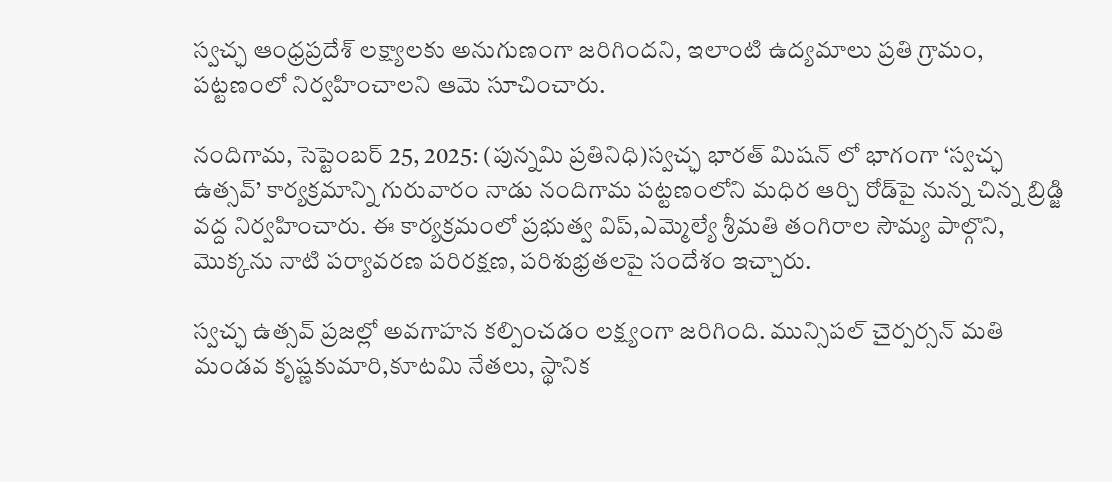స్వచ్ఛ ఆంధ్రప్రదేశ్ లక్ష్యాలకు అనుగుణంగా జరిగిందని, ఇలాంటి ఉద్యమాలు ప్రతి గ్రామం, పట్టణంలో నిర్వహించాలని ఆమె సూచించారు.

నందిగామ, సెప్టెంబర్ 25, 2025: (పున్నమి ప్రతినిధి)స్వచ్ఛ భారత్ మిషన్ లో భాగంగా ‘స్వచ్ఛ ఉత్సవ్’ కార్యక్రమాన్ని గురువారం నాడు నందిగామ పట్టణంలోని మధిర ఆర్చి రోడ్‌పై నున్న చిన్న బ్రిడ్జి వద్ద నిర్వహించారు. ఈ కార్యక్రమంలో ప్రభుత్వ విప్,ఎమ్మెల్యే శ్రీమతి తంగిరాల సౌమ్య పాల్గొని, మొక్కను నాటి పర్యావరణ పరిరక్షణ, పరిశుభ్రతలపై సందేశం ఇచ్చారు.

స్వచ్ఛ ఉత్సవ్ ప్రజల్లో అవగాహన కల్పించడం లక్ష్యంగా జరిగింది. మున్సిపల్ చైర్పర్సన్ మతి మండవ కృష్ణకుమారి,కూటమి నేతలు, స్థానిక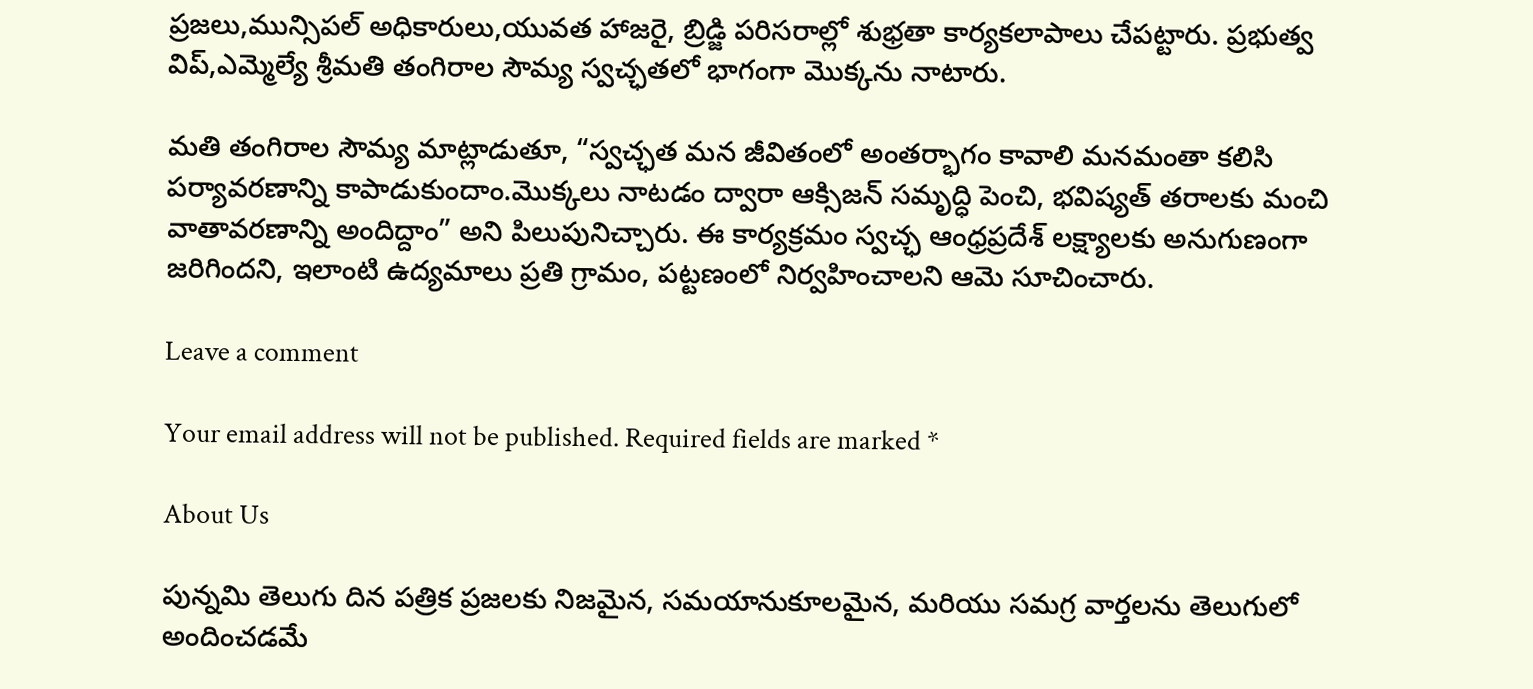ప్రజలు,మున్సిపల్ అధికారులు,యువత హాజరై, బ్రిడ్జి పరిసరాల్లో శుభ్రతా కార్యకలాపాలు చేపట్టారు. ప్రభుత్వ విప్,ఎమ్మెల్యే శ్రీమతి తంగిరాల సౌమ్య స్వచ్ఛతలో భాగంగా మొక్కను నాటారు.

మతి తంగిరాల సౌమ్య మాట్లాడుతూ, “స్వచ్ఛత మన జీవితంలో అంతర్భాగం కావాలి మనమంతా కలిసి పర్యావరణాన్ని కాపాడుకుందాం.మొక్కలు నాటడం ద్వారా ఆక్సిజన్ సమృద్ధి పెంచి, భవిష్యత్ తరాలకు మంచి వాతావరణాన్ని అందిద్దాం” అని పిలుపునిచ్చారు. ఈ కార్యక్రమం స్వచ్ఛ ఆంధ్రప్రదేశ్ లక్ష్యాలకు అనుగుణంగా జరిగిందని, ఇలాంటి ఉద్యమాలు ప్రతి గ్రామం, పట్టణంలో నిర్వహించాలని ఆమె సూచించారు.

Leave a comment

Your email address will not be published. Required fields are marked *

About Us

పున్నమి తెలుగు దిన పత్రిక ప్రజలకు నిజమైన, సమయానుకూలమైన, మరియు సమగ్ర వార్తలను తెలుగులో అందించడమే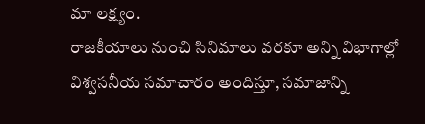మా లక్ష్యం.
రాజకీయాలు నుంచి సినిమాలు వరకూ అన్ని విభాగాల్లో విశ్వసనీయ సమాచారం అందిస్తూ, సమాజాన్ని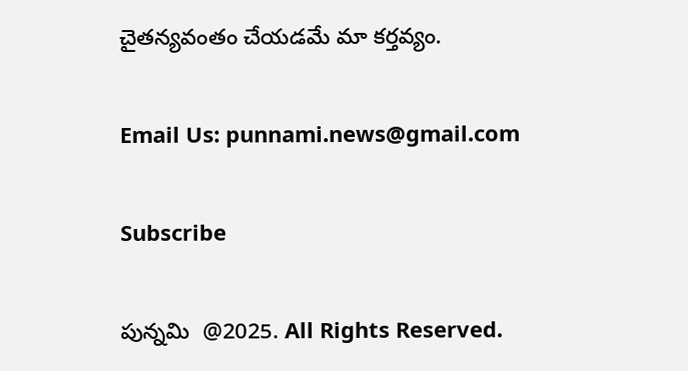చైతన్యవంతం చేయడమే మా కర్తవ్యం.

Email Us: punnami.news@gmail.com

Subscribe

పున్నమి  @2025. All Rights Reserved.